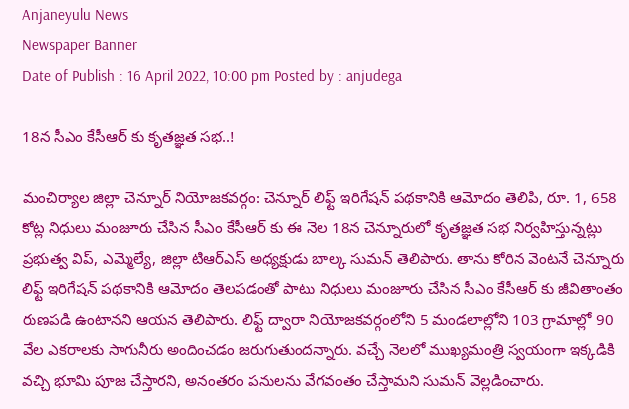Anjaneyulu News
Newspaper Banner
Date of Publish : 16 April 2022, 10:00 pm Posted by : anjudega

18న సీఎం కేసీఆర్ కు కృతజ్ఞత సభ..!

మంచిర్యాల జిల్లా చెన్నూర్ నియోజకవర్గం: చెన్నూర్ లిఫ్ట్ ఇరిగేషన్ పథకానికి ఆమోదం తెలిపి, రూ. 1, 658 కోట్ల నిధులు మంజూరు చేసిన సీఎం కేసీఆర్ కు ఈ నెల 18న చెన్నూరులో కృతజ్ఞత సభ నిర్వహిస్తున్నట్లు ప్రభుత్వ విప్, ఎమ్మెల్యే, జిల్లా టిఆర్ఎస్ అధ్యక్షుడు బాల్క సుమన్ తెలిపారు. తాను కోరిన వెంటనే చెన్నూరు లిఫ్ట్ ఇరిగేషన్ పథకానికి ఆమోదం తెలపడంతో పాటు నిధులు మంజూరు చేసిన సీఎం కేసీఆర్ కు జీవితాంతం రుణపడి ఉంటానని ఆయన తెలిపారు. లిఫ్ట్ ద్వారా నియోజకవర్గంలోని 5 మండలాల్లోని 103 గ్రామాల్లో 90 వేల ఎకరాలకు సాగునీరు అందించడం జరుగుతుందన్నారు. వచ్చే నెలలో ముఖ్యమంత్రి స్వయంగా ఇక్కడికి వచ్చి భూమి పూజ చేస్తారని, అనంతరం పనులను వేగవంతం చేస్తామని సుమన్ వెల్లడించారు.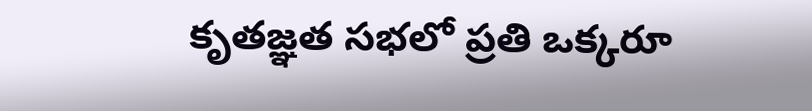కృతజ్ఞత సభలో ప్రతి ఒక్కరూ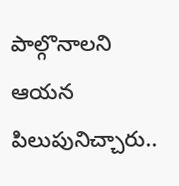పాల్గొనాలని ఆయన పిలుపునిచ్చారు..